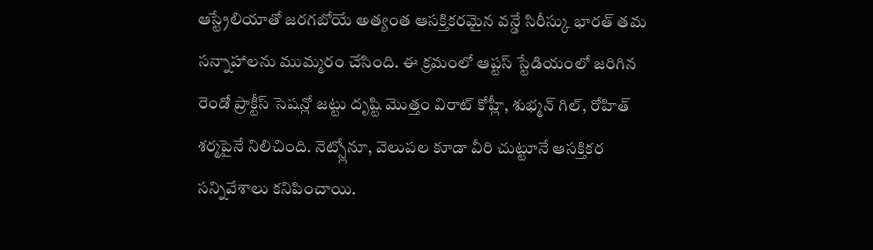ఆస్ట్రేలియాతో జరగబోయే అత్యంత ఆసక్తికరమైన వన్డే సిరీస్కు భారత్ తమ సన్నాహాలను ముమ్మరం చేసింది. ఈ క్రమంలో ఆప్టస్ స్టేడియంలో జరిగిన రెండో ప్రాక్టీస్ సెషన్లో జట్టు దృష్టి మొత్తం విరాట్ కోహ్లీ, శుభ్మన్ గిల్, రోహిత్ శర్మపైనే నిలిచింది. నెట్స్లోనూ, వెలుపల కూడా వీరి చుట్టూనే ఆసక్తికర సన్నివేశాలు కనిపించాయి.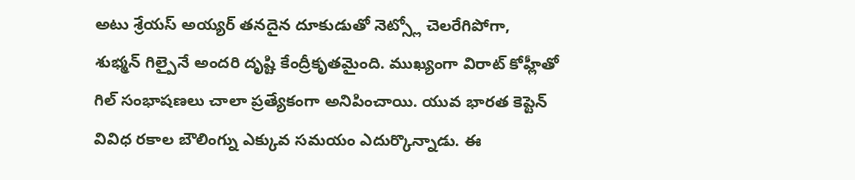అటు శ్రేయస్ అయ్యర్ తనదైన దూకుడుతో నెట్స్లో చెలరేగిపోగా, శుభ్మన్ గిల్పైనే అందరి దృష్టి కేంద్రీకృతమైంది. ముఖ్యంగా విరాట్ కోహ్లీతో గిల్ సంభాషణలు చాలా ప్రత్యేకంగా అనిపించాయి. యువ భారత కెప్టెన్ వివిధ రకాల బౌలింగ్ను ఎక్కువ సమయం ఎదుర్కొన్నాడు. ఈ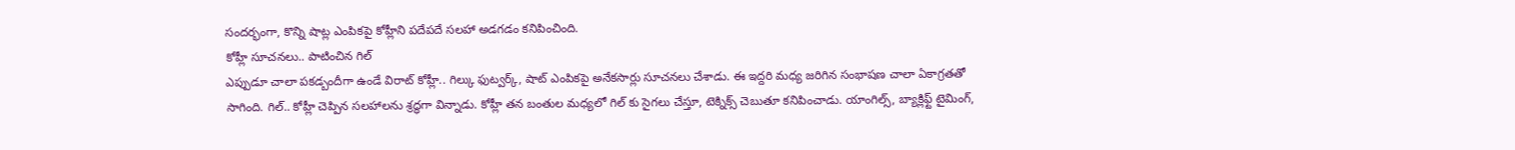సందర్భంగా, కొన్ని షాట్ల ఎంపికపై కోహ్లీని పదేపదే సలహా అడగడం కనిపించింది.
కోహ్లీ సూచనలు.. పాటించిన గిల్
ఎప్పుడూ చాలా పకడ్బందీగా ఉండే విరాట్ కోహ్లీ.. గిల్కు ఫుట్వర్క్, షాట్ ఎంపికపై అనేకసార్లు సూచనలు చేశాడు. ఈ ఇద్దరి మధ్య జరిగిన సంభాషణ చాలా ఏకాగ్రతతో సాగింది. గిల్.. కోహ్లీ చెప్పిన సలహాలను శ్రద్ధగా విన్నాడు. కోహ్లీ తన బంతుల మధ్యలో గిల్ కు సైగలు చేస్తూ, టెక్నిక్స్ చెబుతూ కనిపించాడు. యాంగిల్స్, బ్యాక్లిఫ్ట్ టైమింగ్,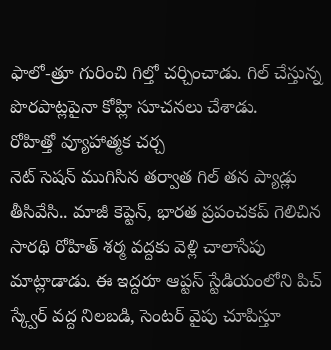ఫాలో-త్రూ గురించి గిల్తో చర్చించాడు. గిల్ చేస్తున్న పొరపాట్లపైనా కోహ్లి సూచనలు చేశాడు.
రోహిత్తో వ్యూహాత్మక చర్చ
నెట్ సెషన్ ముగిసిన తర్వాత గిల్ తన ప్యాడ్లు తీసివేసి.. మాజీ కెప్టెన్, భారత ప్రపంచకప్ గెలిచిన సారథి రోహిత్ శర్మ వద్దకు వెళ్లి చాలాసేపు మాట్లాడాడు. ఈ ఇద్దరూ ఆప్టస్ స్టేడియంలోని పిచ్ స్క్వేర్ వద్ద నిలబడి, సెంటర్ వైపు చూపిస్తూ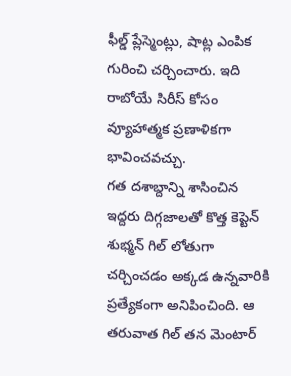ఫీల్డ్ ప్లేస్మెంట్లు, షాట్ల ఎంపిక గురించి చర్చించారు. ఇది రాబోయే సిరీస్ కోసం వ్యూహాత్మక ప్రణాళికగా భావించవచ్చు.
గత దశాబ్దాన్ని శాసించిన ఇద్దరు దిగ్గజాలతో కొత్త కెప్టెన్ శుభ్మన్ గిల్ లోతుగా చర్చించడం అక్కడ ఉన్నవారికి ప్రత్యేకంగా అనిపించింది. ఆ తరువాత గిల్ తన మెంటార్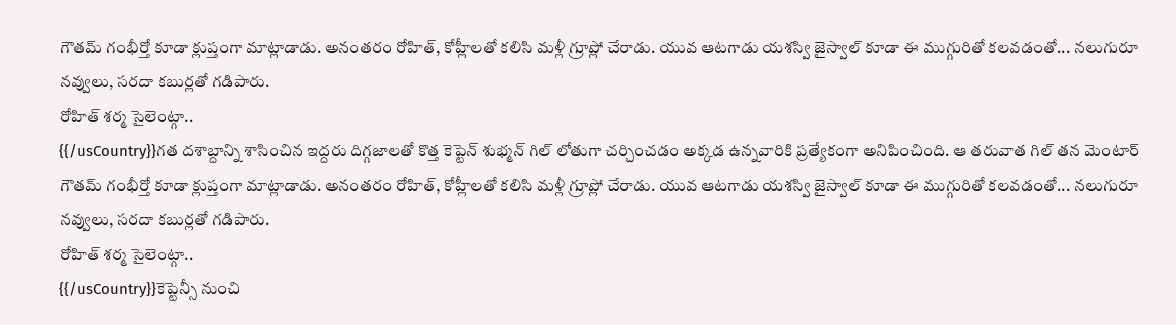గౌతమ్ గంభీర్తో కూడా క్లుప్తంగా మాట్లాడాడు. అనంతరం రోహిత్, కోహ్లీలతో కలిసి మళ్లీ గ్రూప్లో చేరాడు. యువ ఆటగాడు యశస్వి జైస్వాల్ కూడా ఈ ముగ్గురితో కలవడంతో... నలుగురూ నవ్వులు, సరదా కబుర్లతో గడిపారు.
రోహిత్ శర్మ సైలెంట్గా..
{{/usCountry}}గత దశాబ్దాన్ని శాసించిన ఇద్దరు దిగ్గజాలతో కొత్త కెప్టెన్ శుభ్మన్ గిల్ లోతుగా చర్చించడం అక్కడ ఉన్నవారికి ప్రత్యేకంగా అనిపించింది. ఆ తరువాత గిల్ తన మెంటార్ గౌతమ్ గంభీర్తో కూడా క్లుప్తంగా మాట్లాడాడు. అనంతరం రోహిత్, కోహ్లీలతో కలిసి మళ్లీ గ్రూప్లో చేరాడు. యువ ఆటగాడు యశస్వి జైస్వాల్ కూడా ఈ ముగ్గురితో కలవడంతో... నలుగురూ నవ్వులు, సరదా కబుర్లతో గడిపారు.
రోహిత్ శర్మ సైలెంట్గా..
{{/usCountry}}కెప్టెన్సీ నుంచి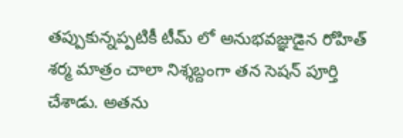తప్పుకున్నప్పటికీ టీమ్ లో అనుభవజ్ఞుడైన రోహిత్ శర్మ మాత్రం చాలా నిశ్శబ్దంగా తన సెషన్ పూర్తి చేశాడు. అతను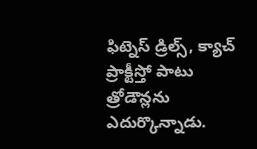ఫిట్నెస్ డ్రిల్స్, క్యాచ్ ప్రాక్టీస్తో పాటు త్రోడౌన్లను ఎదుర్కొన్నాడు.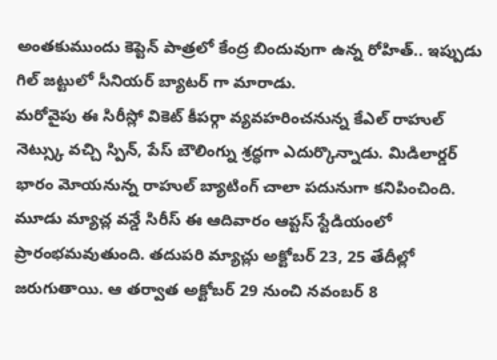అంతకుముందు కెప్టెన్ పాత్రలో కేంద్ర బిందువుగా ఉన్న రోహిత్.. ఇప్పుడు గిల్ జట్టులో సీనియర్ బ్యాటర్ గా మారాడు.
మరోవైపు ఈ సిరీస్లో వికెట్ కీపర్గా వ్యవహరించనున్న కేఎల్ రాహుల్ నెట్స్కు వచ్చి స్పిన్, పేస్ బౌలింగ్ను శ్రద్ధగా ఎదుర్కొన్నాడు. మిడిలార్డర్ భారం మోయనున్న రాహుల్ బ్యాటింగ్ చాలా పదునుగా కనిపించింది.
మూడు మ్యాచ్ల వన్డే సిరీస్ ఈ ఆదివారం ఆప్టస్ స్టేడియంలో ప్రారంభమవుతుంది. తదుపరి మ్యాచ్లు అక్టోబర్ 23, 25 తేదీల్లో జరుగుతాయి. ఆ తర్వాత అక్టోబర్ 29 నుంచి నవంబర్ 8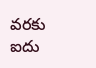వరకు ఐదు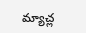మ్యాచ్ల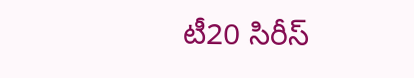టీ20 సిరీస్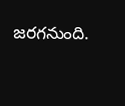జరగనుంది.